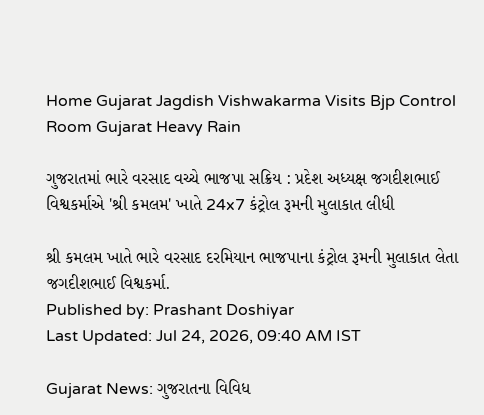Home Gujarat Jagdish Vishwakarma Visits Bjp Control Room Gujarat Heavy Rain

ગુજરાતમાં ભારે વરસાદ વચ્ચે ભાજપા સક્રિય : પ્રદેશ અધ્યક્ષ જગદીશભાઈ વિશ્વકર્માએ 'શ્રી કમલમ' ખાતે 24x7 કંટ્રોલ રૂમની મુલાકાત લીધી

શ્રી કમલમ ખાતે ભારે વરસાદ દરમિયાન ભાજપાના કંટ્રોલ રૂમની મુલાકાત લેતા જગદીશભાઈ વિશ્વકર્મા.
Published by: Prashant Doshiyar
Last Updated: Jul 24, 2026, 09:40 AM IST

Gujarat News: ગુજરાતના વિવિધ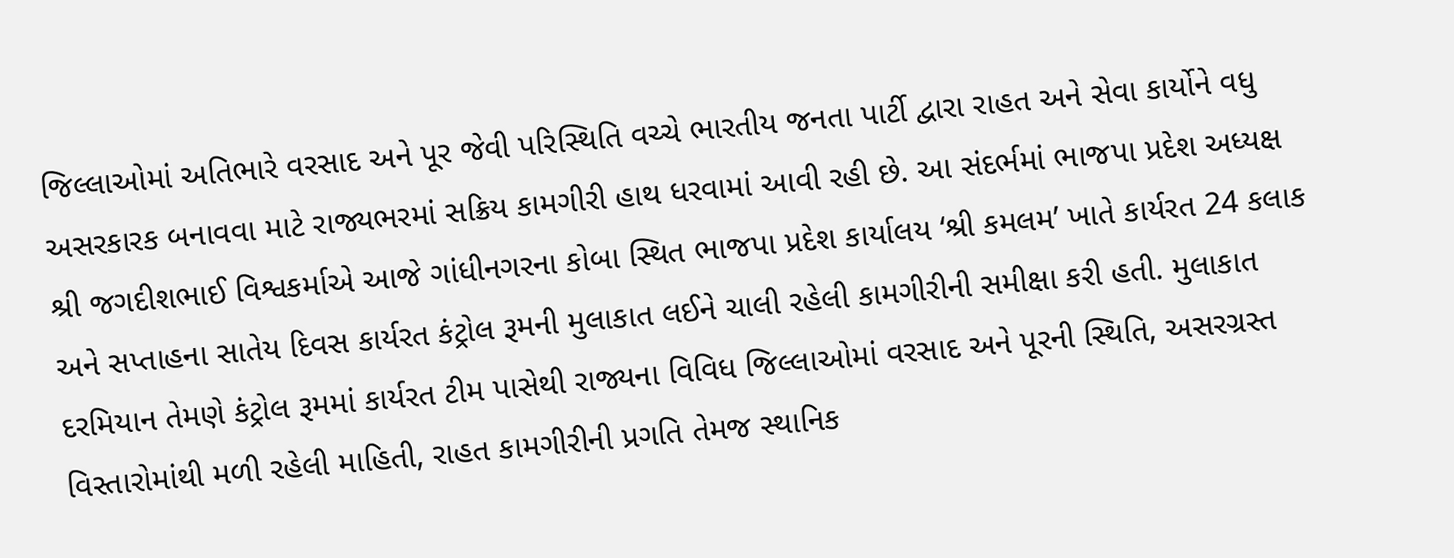જિલ્લાઓમાં અતિભારે વરસાદ અને પૂર જેવી પરિસ્થિતિ વચ્ચે ભારતીય જનતા પાર્ટી દ્વારા રાહત અને સેવા કાર્યોને વધુ અસરકારક બનાવવા માટે રાજ્યભરમાં સક્રિય કામગીરી હાથ ધરવામાં આવી રહી છે. આ સંદર્ભમાં ભાજપા પ્રદેશ અધ્યક્ષ શ્રી જગદીશભાઈ વિશ્વકર્માએ આજે ગાંધીનગરના કોબા સ્થિત ભાજપા પ્રદેશ કાર્યાલય ‘શ્રી કમલમ’ ખાતે કાર્યરત 24 કલાક અને સપ્તાહના સાતેય દિવસ કાર્યરત કંટ્રોલ રૂમની મુલાકાત લઈને ચાલી રહેલી કામગીરીની સમીક્ષા કરી હતી. મુલાકાત દરમિયાન તેમણે કંટ્રોલ રૂમમાં કાર્યરત ટીમ પાસેથી રાજ્યના વિવિધ જિલ્લાઓમાં વરસાદ અને પૂરની સ્થિતિ, અસરગ્રસ્ત વિસ્તારોમાંથી મળી રહેલી માહિતી, રાહત કામગીરીની પ્રગતિ તેમજ સ્થાનિક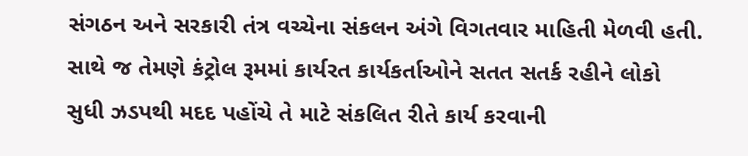સંગઠન અને સરકારી તંત્ર વચ્ચેના સંકલન અંગે વિગતવાર માહિતી મેળવી હતી. સાથે જ તેમણે કંટ્રોલ રૂમમાં કાર્યરત કાર્યકર્તાઓને સતત સતર્ક રહીને લોકો સુધી ઝડપથી મદદ પહોંચે તે માટે સંકલિત રીતે કાર્ય કરવાની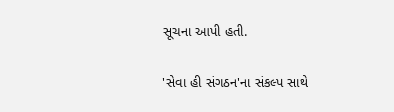સૂચના આપી હતી.

'સેવા હી સંગઠન'ના સંકલ્પ સાથે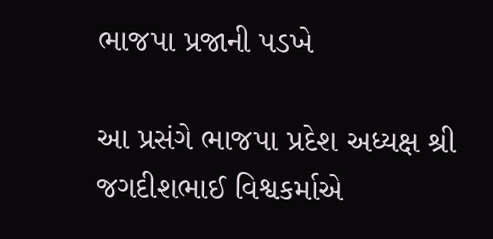ભાજપા પ્રજાની પડખે

આ પ્રસંગે ભાજપા પ્રદેશ અધ્યક્ષ શ્રી જગદીશભાઈ વિશ્વકર્માએ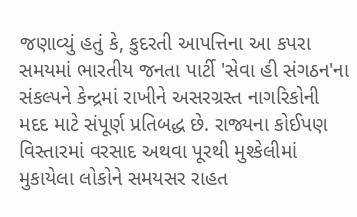જણાવ્યું હતું કે, કુદરતી આપત્તિના આ કપરા સમયમાં ભારતીય જનતા પાર્ટી 'સેવા હી સંગઠન'ના સંકલ્પને કેન્દ્રમાં રાખીને અસરગ્રસ્ત નાગરિકોની મદદ માટે સંપૂર્ણ પ્રતિબદ્ધ છે. રાજ્યના કોઈપણ વિસ્તારમાં વરસાદ અથવા પૂરથી મુશ્કેલીમાં મુકાયેલા લોકોને સમયસર રાહત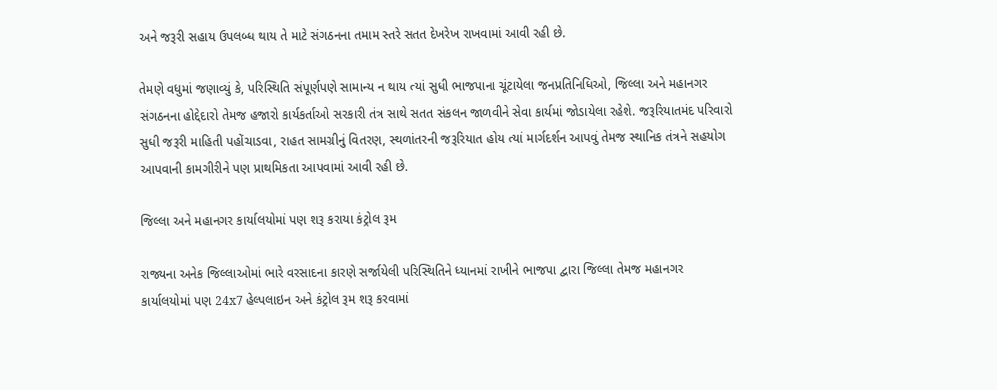અને જરૂરી સહાય ઉપલબ્ધ થાય તે માટે સંગઠનના તમામ સ્તરે સતત દેખરેખ રાખવામાં આવી રહી છે.

તેમણે વધુમાં જણાવ્યું કે, પરિસ્થિતિ સંપૂર્ણપણે સામાન્ય ન થાય ત્યાં સુધી ભાજપાના ચૂંટાયેલા જનપ્રતિનિધિઓ, જિલ્લા અને મહાનગર સંગઠનના હોદ્દેદારો તેમજ હજારો કાર્યકર્તાઓ સરકારી તંત્ર સાથે સતત સંકલન જાળવીને સેવા કાર્યમાં જોડાયેલા રહેશે. જરૂરિયાતમંદ પરિવારો સુધી જરૂરી માહિતી પહોંચાડવા, રાહત સામગ્રીનું વિતરણ, સ્થળાંતરની જરૂરિયાત હોય ત્યાં માર્ગદર્શન આપવું તેમજ સ્થાનિક તંત્રને સહયોગ આપવાની કામગીરીને પણ પ્રાથમિકતા આપવામાં આવી રહી છે.

જિલ્લા અને મહાનગર કાર્યાલયોમાં પણ શરૂ કરાયા કંટ્રોલ રૂમ

રાજ્યના અનેક જિલ્લાઓમાં ભારે વરસાદના કારણે સર્જાયેલી પરિસ્થિતિને ધ્યાનમાં રાખીને ભાજપા દ્વારા જિલ્લા તેમજ મહાનગર કાર્યાલયોમાં પણ 24x7 હેલ્પલાઇન અને કંટ્રોલ રૂમ શરૂ કરવામાં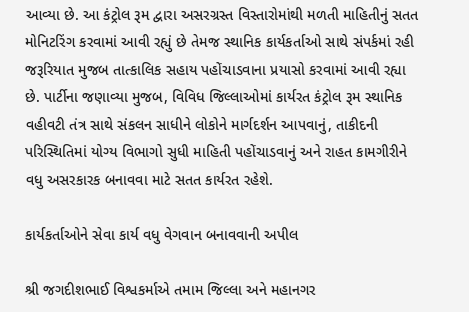આવ્યા છે. આ કંટ્રોલ રૂમ દ્વારા અસરગ્રસ્ત વિસ્તારોમાંથી મળતી માહિતીનું સતત મોનિટરિંગ કરવામાં આવી રહ્યું છે તેમજ સ્થાનિક કાર્યકર્તાઓ સાથે સંપર્કમાં રહી જરૂરિયાત મુજબ તાત્કાલિક સહાય પહોંચાડવાના પ્રયાસો કરવામાં આવી રહ્યા છે. પાર્ટીના જણાવ્યા મુજબ, વિવિધ જિલ્લાઓમાં કાર્યરત કંટ્રોલ રૂમ સ્થાનિક વહીવટી તંત્ર સાથે સંકલન સાધીને લોકોને માર્ગદર્શન આપવાનું, તાકીદની પરિસ્થિતિમાં યોગ્ય વિભાગો સુધી માહિતી પહોંચાડવાનું અને રાહત કામગીરીને વધુ અસરકારક બનાવવા માટે સતત કાર્યરત રહેશે.

કાર્યકર્તાઓને સેવા કાર્ય વધુ વેગવાન બનાવવાની અપીલ

શ્રી જગદીશભાઈ વિશ્વકર્માએ તમામ જિલ્લા અને મહાનગર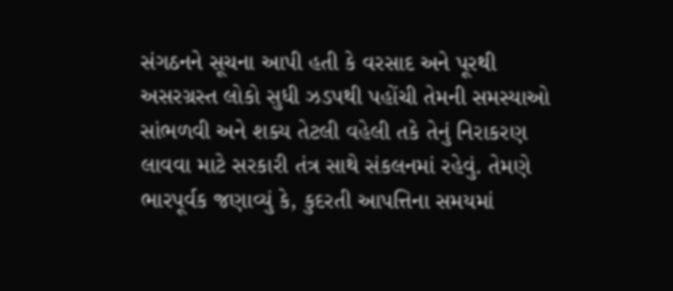સંગઠનને સૂચના આપી હતી કે વરસાદ અને પૂરથી અસરગ્રસ્ત લોકો સુધી ઝડપથી પહોંચી તેમની સમસ્યાઓ સાંભળવી અને શક્ય તેટલી વહેલી તકે તેનું નિરાકરણ લાવવા માટે સરકારી તંત્ર સાથે સંકલનમાં રહેવું. તેમણે ભારપૂર્વક જણાવ્યું કે, કુદરતી આપત્તિના સમયમાં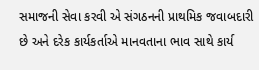સમાજની સેવા કરવી એ સંગઠનની પ્રાથમિક જવાબદારી છે અને દરેક કાર્યકર્તાએ માનવતાના ભાવ સાથે કાર્ય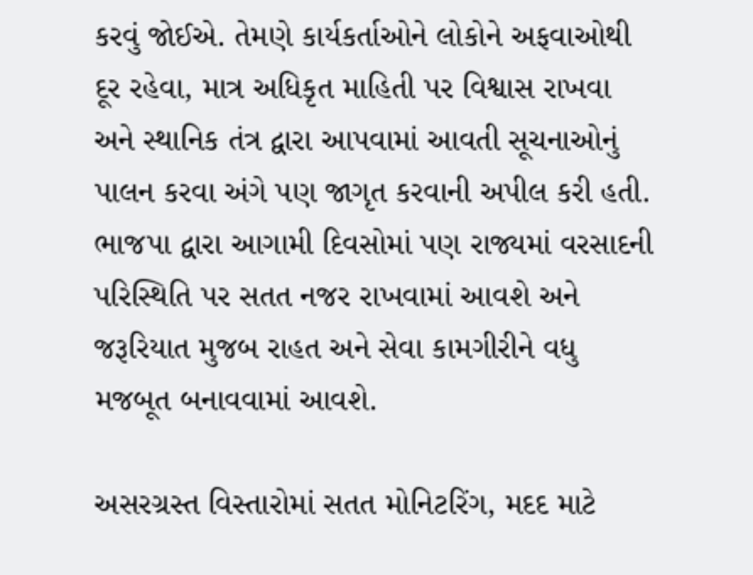કરવું જોઈએ. તેમણે કાર્યકર્તાઓને લોકોને અફવાઓથી દૂર રહેવા, માત્ર અધિકૃત માહિતી પર વિશ્વાસ રાખવા અને સ્થાનિક તંત્ર દ્વારા આપવામાં આવતી સૂચનાઓનું પાલન કરવા અંગે પણ જાગૃત કરવાની અપીલ કરી હતી. ભાજપા દ્વારા આગામી દિવસોમાં પણ રાજ્યમાં વરસાદની પરિસ્થિતિ પર સતત નજર રાખવામાં આવશે અને જરૂરિયાત મુજબ રાહત અને સેવા કામગીરીને વધુ મજબૂત બનાવવામાં આવશે.

અસરગ્રસ્ત વિસ્તારોમાં સતત મોનિટરિંગ, મદદ માટે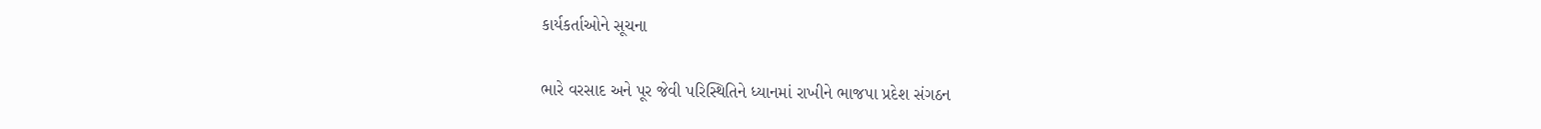કાર્યકર્તાઓને સૂચના

ભારે વરસાદ અને પૂર જેવી પરિસ્થિતિને ધ્યાનમાં રાખીને ભાજપા પ્રદેશ સંગઠન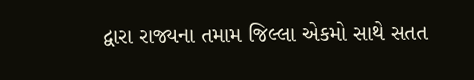દ્વારા રાજ્યના તમામ જિલ્લા એકમો સાથે સતત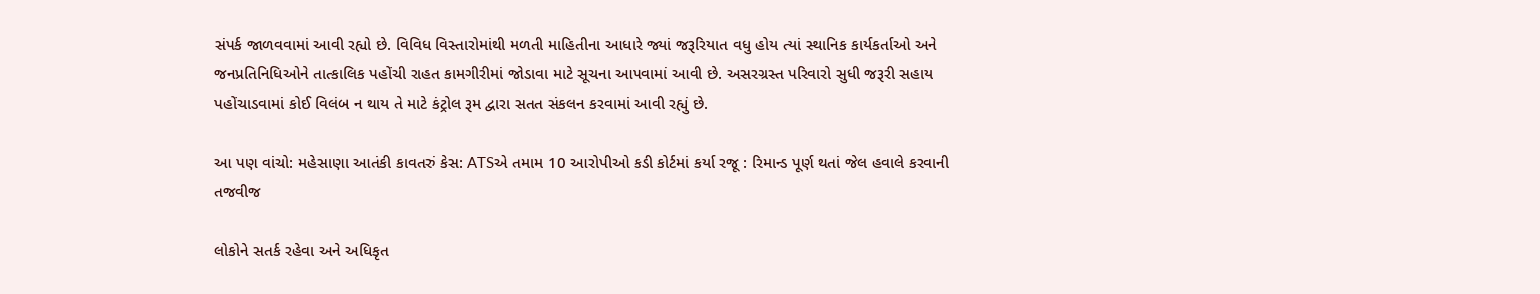સંપર્ક જાળવવામાં આવી રહ્યો છે. વિવિધ વિસ્તારોમાંથી મળતી માહિતીના આધારે જ્યાં જરૂરિયાત વધુ હોય ત્યાં સ્થાનિક કાર્યકર્તાઓ અને જનપ્રતિનિધિઓને તાત્કાલિક પહોંચી રાહત કામગીરીમાં જોડાવા માટે સૂચના આપવામાં આવી છે. અસરગ્રસ્ત પરિવારો સુધી જરૂરી સહાય પહોંચાડવામાં કોઈ વિલંબ ન થાય તે માટે કંટ્રોલ રૂમ દ્વારા સતત સંકલન કરવામાં આવી રહ્યું છે.

આ પણ વાંચો: મહેસાણા આતંકી કાવતરું કેસ: ATSએ તમામ 10 આરોપીઓ કડી કોર્ટમાં કર્યા રજૂ : રિમાન્ડ પૂર્ણ થતાં જેલ હવાલે કરવાની તજવીજ

લોકોને સતર્ક રહેવા અને અધિકૃત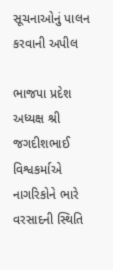સૂચનાઓનું પાલન કરવાની અપીલ

ભાજપા પ્રદેશ અધ્યક્ષ શ્રી જગદીશભાઈ વિશ્વકર્માએ નાગરિકોને ભારે વરસાદની સ્થિતિ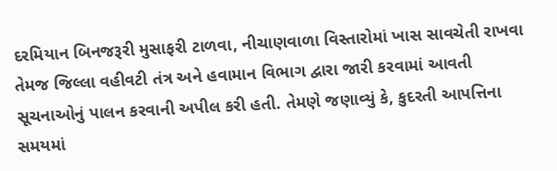દરમિયાન બિનજરૂરી મુસાફરી ટાળવા, નીચાણવાળા વિસ્તારોમાં ખાસ સાવચેતી રાખવા તેમજ જિલ્લા વહીવટી તંત્ર અને હવામાન વિભાગ દ્વારા જારી કરવામાં આવતી સૂચનાઓનું પાલન કરવાની અપીલ કરી હતી. તેમણે જણાવ્યું કે, કુદરતી આપત્તિના સમયમાં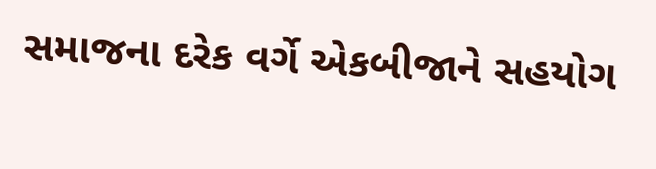સમાજના દરેક વર્ગે એકબીજાને સહયોગ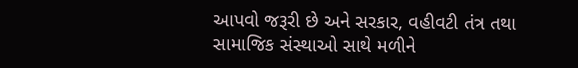આપવો જરૂરી છે અને સરકાર, વહીવટી તંત્ર તથા સામાજિક સંસ્થાઓ સાથે મળીને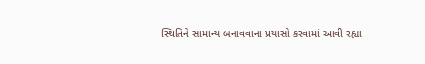સ્થિતિને સામાન્ય બનાવવાના પ્રયાસો કરવામાં આવી રહ્યા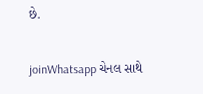છે.

joinWhatsapp ચેનલ સાથે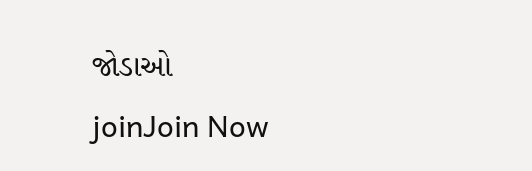જોડાઓ
joinJoin Now